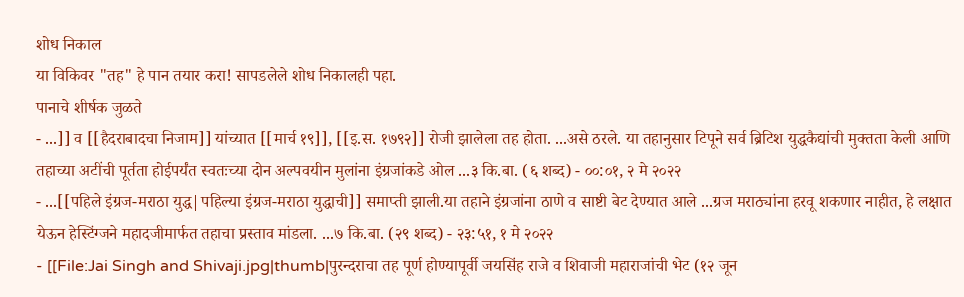शोध निकाल
या विकिवर "तह" हे पान तयार करा! सापडलेले शोध निकालही पहा.
पानाचे शीर्षक जुळते
- ...]] व [[हैदराबादचा निजाम]] यांच्यात [[मार्च १९]], [[इ.स. १७९२]] रोजी झालेला तह होता. ...असे ठरले. या तहानुसार टिपूने सर्व ब्रिटिश युद्धकैद्यांची मुक्तता केली आणि तहाच्या अटींची पूर्तता होईपर्यंत स्वतःच्या दोन अल्पवयीन मुलांना इंग्रजांकडे ओल ...३ कि.बा. (६ शब्द) - ००:०१, २ मे २०२२
- ...[[पहिले इंग्रज-मराठा युद्ध|पहिल्या इंग्रज-मराठा युद्धाची]] समाप्ती झाली.या तहाने इंग्रजांना ठाणे व साष्टी बेट देण्यात आले ...ग्रज मराठ्यांना हरवू शकणार नाहीत, हे लक्षात येऊन हेस्टिंग्जने महादजीमार्फत तहाचा प्रस्ताव मांडला. ...७ कि.बा. (२९ शब्द) - २३:५१, १ मे २०२२
- [[File:Jai Singh and Shivaji.jpg|thumb|पुरन्दराचा तह पूर्ण होण्यापूर्वी जयसिंह राजे व शिवाजी महाराजांची भेट (१२ जून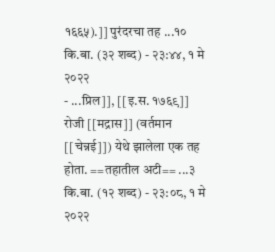१६६५).]] पुरंदरचा तह ...१० कि.बा. (३२ शब्द) - २३:४४, १ मे २०२२
- ...प्रिल]], [[इ.स. १७६९]] रोजी [[मद्रास]] (वर्तमान [[चेन्नई]]) येथे झालेला एक तह होता. ==तहातील अटी== ...३ कि.बा. (१२ शब्द) - २३:०८, १ मे २०२२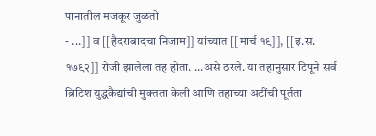पानातील मजकूर जुळतो
- ...]] व [[हैदराबादचा निजाम]] यांच्यात [[मार्च १९]], [[इ.स. १७९२]] रोजी झालेला तह होता. ...असे ठरले. या तहानुसार टिपूने सर्व ब्रिटिश युद्धकैद्यांची मुक्तता केली आणि तहाच्या अटींची पूर्तता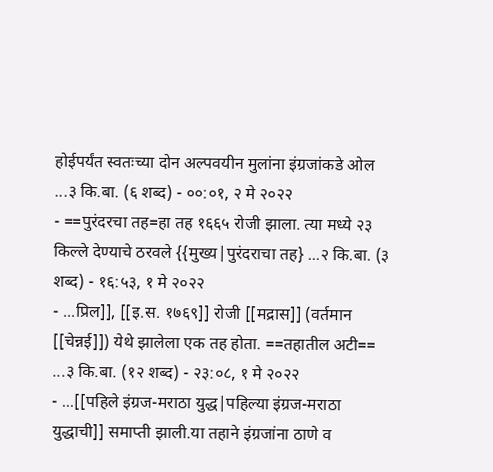होईपर्यंत स्वतःच्या दोन अल्पवयीन मुलांना इंग्रजांकडे ओल ...३ कि.बा. (६ शब्द) - ००:०१, २ मे २०२२
- ==पुरंदरचा तह=हा तह १६६५ रोजी झाला. त्या मध्ये २३ किल्ले देण्याचे ठरवले {{मुख्य|पुरंदराचा तह} ...२ कि.बा. (३ शब्द) - १६:५३, १ मे २०२२
- ...प्रिल]], [[इ.स. १७६९]] रोजी [[मद्रास]] (वर्तमान [[चेन्नई]]) येथे झालेला एक तह होता. ==तहातील अटी== ...३ कि.बा. (१२ शब्द) - २३:०८, १ मे २०२२
- ...[[पहिले इंग्रज-मराठा युद्ध|पहिल्या इंग्रज-मराठा युद्धाची]] समाप्ती झाली.या तहाने इंग्रजांना ठाणे व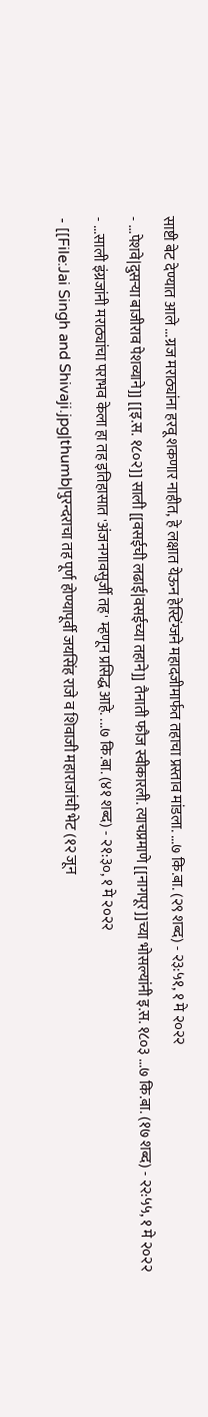साष्टी बेट देण्यात आले ...ग्रज मराठ्यांना हरवू शकणार नाहीत, हे लक्षात येऊन हेस्टिंग्जने महादजीमार्फत तहाचा प्रस्ताव मांडला. ...७ कि.बा. (२९ शब्द) - २३:५१, १ मे २०२२
- ...पेशवे|दुसऱ्या बाजीराव पेशव्याने]] [[इ.स. १८०२]] साली [[वसईची लढाई|वसईच्या तहाने]] तैनाती फौज स्वीकारली. त्याचप्रमाणे [[नागपूर]]च्या भोसल्यांनी इ.स. १८०३ ...७ कि.बा. (१७ शब्द) - २२:५५, १ मे २०२२
- ...साली इंग्रजांनी मराठ्यांचा पराभव केला हा तह इतिहासात 'अंजनगावसुर्जी तह' म्हणून प्रसिद्ध आहे. ...७ कि.बा. (४१ शब्द) - २१:३०, १ मे २०२२
- [[File:Jai Singh and Shivaji.jpg|thumb|पुरन्दराचा तह पूर्ण होण्यापूर्वी जयसिंह राजे व शिवाजी महाराजांची भेट (१२ जून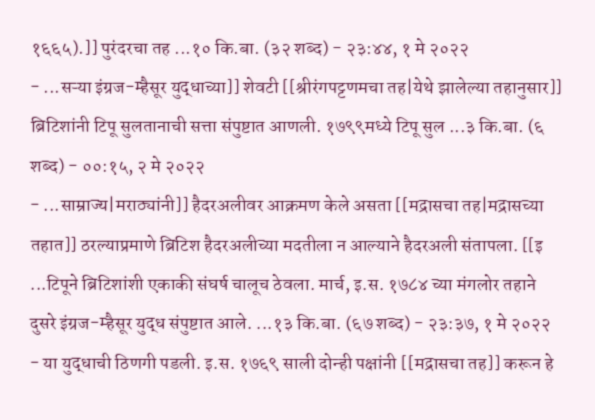१६६५).]] पुरंदरचा तह ...१० कि.बा. (३२ शब्द) - २३:४४, १ मे २०२२
- ...सऱ्या इंग्रज-म्हैसूर युद्धाच्या]] शेवटी [[श्रीरंगपट्टणमचा तह|येथे झालेल्या तहानुसार]] ब्रिटिशांनी टिपू सुलतानाची सत्ता संपुष्टात आणली. १७९९मध्ये टिपू सुल ...३ कि.बा. (६ शब्द) - ००:१५, २ मे २०२२
- ...साम्राज्य|मराठ्यांनी]] हैदरअलीवर आक्रमण केले असता [[मद्रासचा तह|मद्रासच्या तहात]] ठरल्याप्रमाणे ब्रिटिश हैदरअलीच्या मदतीला न आल्याने हैदरअली संतापला. [[इ ...टिपूने ब्रिटिशांशी एकाकी संघर्ष चालूच ठेवला. मार्च, इ.स. १७८४ च्या मंगलोर तहाने दुसरे इंग्रज-म्हैसूर युद्ध संपुष्टात आले. ...१३ कि.बा. (६७ शब्द) - २३:३७, १ मे २०२२
- या युद्धाची ठिणगी पडली. इ.स. १७६९ साली दोन्ही पक्षांनी [[मद्रासचा तह]] करून हे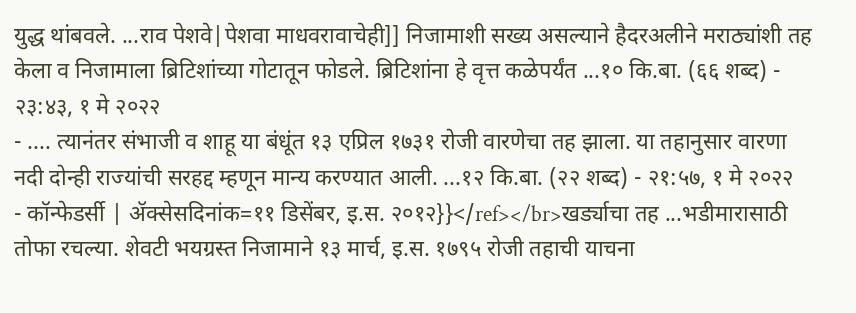युद्ध थांबवले. ...राव पेशवे|पेशवा माधवरावाचेही]] निजामाशी सख्य असल्याने हैदरअलीने मराठ्यांशी तह केला व निजामाला ब्रिटिशांच्या गोटातून फोडले. ब्रिटिशांना हे वृत्त कळेपर्यंत ...१० कि.बा. (६६ शब्द) - २३:४३, १ मे २०२२
- .... त्यानंतर संभाजी व शाहू या बंधूंत १३ एप्रिल १७३१ रोजी वारणेचा तह झाला. या तहानुसार वारणा नदी दोन्ही राज्यांची सरहद्द म्हणून मान्य करण्यात आली. ...१२ कि.बा. (२२ शब्द) - २१:५७, १ मे २०२२
- कॉन्फेडर्सी | ॲक्सेसदिनांक=११ डिसेंबर, इ.स. २०१२}}</ref></br>खर्ड्याचा तह ...भडीमारासाठी तोफा रचल्या. शेवटी भयग्रस्त निजामाने १३ मार्च, इ.स. १७९५ रोजी तहाची याचना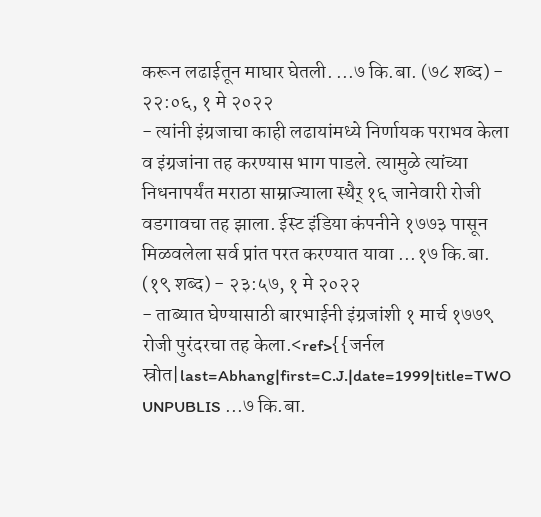करून लढाईतून माघार घेतली. ...७ कि.बा. (७८ शब्द) - २२:०६, १ मे २०२२
- त्यांनी इंग्रजाचा काही लढायांमध्ये निर्णायक पराभव केला व इंग्रजांना तह करण्यास भाग पाडले. त्यामुळे त्यांच्या निधनापर्यंत मराठा साम्राज्याला स्थैर् १६ जानेवारी रोजी वडगावचा तह झाला. ईस्ट इंडिया कंपनीने १७७३ पासून मिळवलेला सर्व प्रांत परत करण्यात यावा ...१७ कि.बा. (१९ शब्द) - २३:५७, १ मे २०२२
- ताब्यात घेण्यासाठी बारभाईनी इंग्रजांशी १ मार्च १७७९ रोजी पुरंदरचा तह केला.<ref>{{जर्नल स्रोत|last=Abhang|first=C.J.|date=1999|title=TWO UNPUBLIS ...७ कि.बा.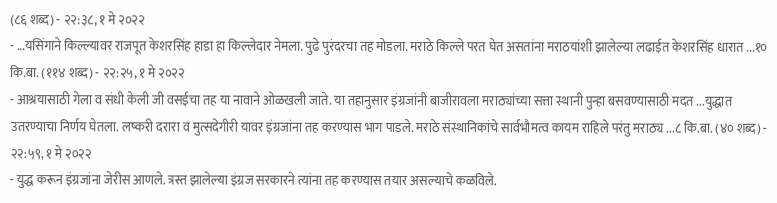(८६ शब्द) - २२:३८, १ मे २०२२
- ...यसिंगाने किल्ल्यावर राजपूत केशरसिंह हाडा हा किल्लेदार नेमला. पुढे पुरंदरचा तह मोडला. मराठे किल्ले परत घेत असतांना मराठयांशी झालेल्या लढाईत केशरसिंह धारात ...१० कि.बा. (११४ शब्द) - २२:२५, १ मे २०२२
- आश्रयासाठी गेला व संधी केली जी वसईचा तह या नावाने ओळखली जाते. या तहानुसार इंग्रजांनी बाजीरावला मराठ्यांच्या सत्ता स्थानी पुन्हा बसवण्यासाठी मदत ...युद्धात उतरण्याचा निर्णय घेतला. लष्करी दरारा व मुत्सदेगीरी यावर इंग्रजांना तह करण्यास भाग पाडले. मराठे संस्थानिकांचे सार्वभौमत्व कायम राहिले परंतु मराठ्य ...८ कि.बा. (४० शब्द) - २२:५९, १ मे २०२२
- युद्ध करून इंग्रजांना जेरीस आणले. त्रस्त झालेल्या इंग्रज सरकारने त्यांना तह करण्यास तयार असल्याचे कळविले.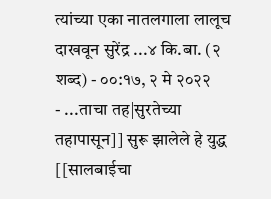त्यांच्या एका नातलगाला लालूच दाखवून सुरेंद्र ...४ कि.बा. (२ शब्द) - ००:१७, २ मे २०२२
- ...ताचा तह|सुरतेच्या तहापासून]] सुरू झालेले हे युद्ध [[सालबाईचा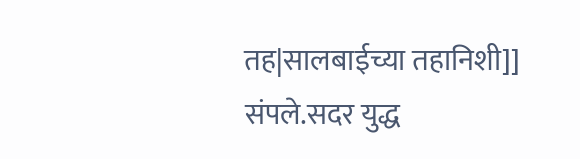तह|सालबाईच्या तहानिशी]] संपले.सदर युद्ध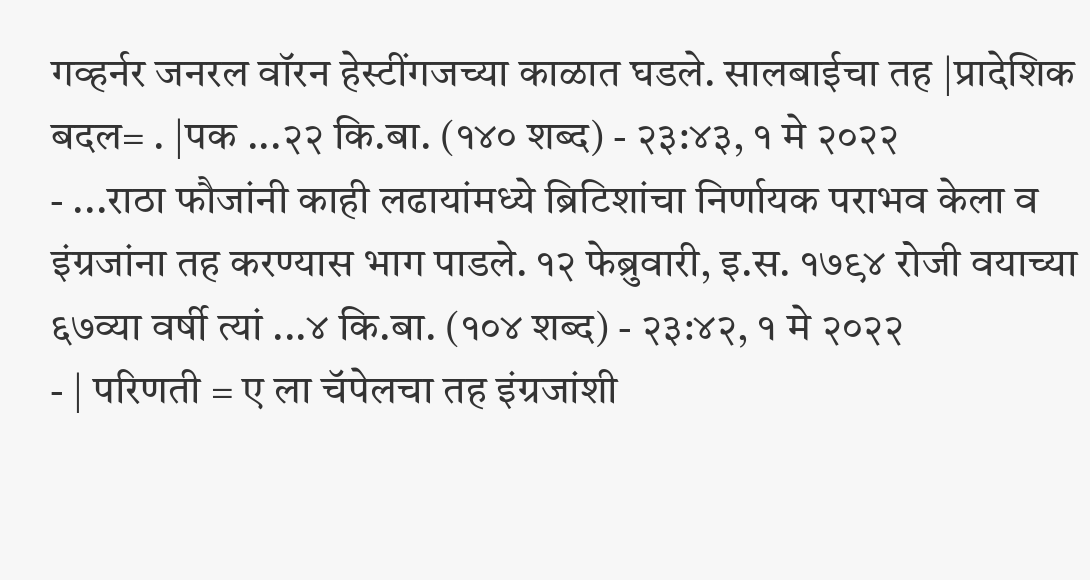गव्हर्नर जनरल वॉरन हेस्टींगजच्या काळात घडले. सालबाईचा तह |प्रादेशिक बदल= . |पक ...२२ कि.बा. (१४० शब्द) - २३:४३, १ मे २०२२
- ...राठा फौजांनी काही लढायांमध्ये ब्रिटिशांचा निर्णायक पराभव केला व इंग्रजांना तह करण्यास भाग पाडले. १२ फेब्रुवारी, इ.स. १७९४ रोजी वयाच्या ६७व्या वर्षी त्यां ...४ कि.बा. (१०४ शब्द) - २३:४२, १ मे २०२२
- | परिणती = ए ला चॅपेलचा तह इंग्रजांशी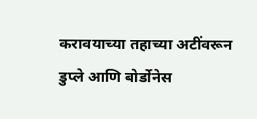करावयाच्या तहाच्या अटींवरून डुप्ले आणि बोर्डोनेस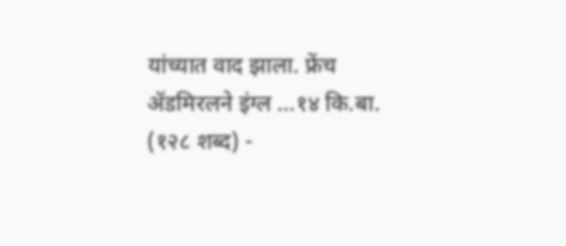यांच्यात वाद झाला. फ्रेंच ॲडमिरलने इंग्ल ...१४ कि.बा. (१२८ शब्द) -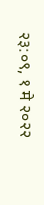२३:०९, १ मे २०२२